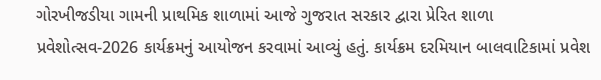ગોરખીજડીયા ગામની પ્રાથમિક શાળામાં આજે ગુજરાત સરકાર દ્વારા પ્રેરિત શાળા પ્રવેશોત્સવ-2026 કાર્યક્રમનું આયોજન કરવામાં આવ્યું હતું. કાર્યક્રમ દરમિયાન બાલવાટિકામાં પ્રવેશ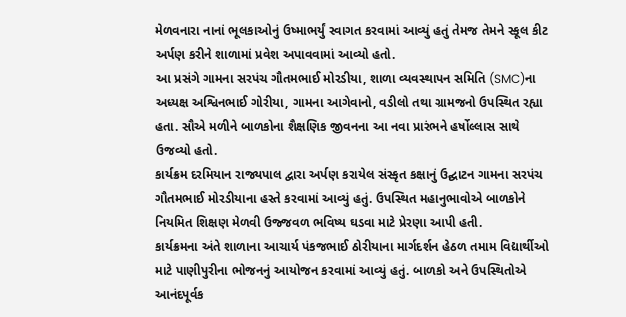મેળવનારા નાનાં ભૂલકાઓનું ઉષ્માભર્યું સ્વાગત કરવામાં આવ્યું હતું તેમજ તેમને સ્કૂલ કીટ અર્પણ કરીને શાળામાં પ્રવેશ અપાવવામાં આવ્યો હતો.
આ પ્રસંગે ગામના સરપંચ ગૌતમભાઈ મોરડીયા, શાળા વ્યવસ્થાપન સમિતિ (SMC)ના અધ્યક્ષ અશ્વિનભાઈ ગોરીયા, ગામના આગેવાનો, વડીલો તથા ગ્રામજનો ઉપસ્થિત રહ્યા હતા. સૌએ મળીને બાળકોના શૈક્ષણિક જીવનના આ નવા પ્રારંભને હર્ષોલ્લાસ સાથે ઉજવ્યો હતો.
કાર્યક્રમ દરમિયાન રાજ્યપાલ દ્વારા અર્પણ કરાયેલ સંસ્કૃત કક્ષાનું ઉદ્ઘાટન ગામના સરપંચ ગૌતમભાઈ મોરડીયાના હસ્તે કરવામાં આવ્યું હતું. ઉપસ્થિત મહાનુભાવોએ બાળકોને નિયમિત શિક્ષણ મેળવી ઉજ્જવળ ભવિષ્ય ઘડવા માટે પ્રેરણા આપી હતી.
કાર્યક્રમના અંતે શાળાના આચાર્ય પંકજભાઈ ઠોરીયાના માર્ગદર્શન હેઠળ તમામ વિદ્યાર્થીઓ માટે પાણીપુરીના ભોજનનું આયોજન કરવામાં આવ્યું હતું. બાળકો અને ઉપસ્થિતોએ આનંદપૂર્વક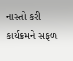નાસ્તો કરી કાર્યક્રમને સફળ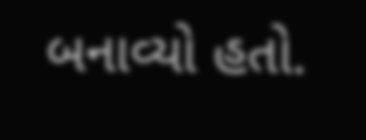બનાવ્યો હતો.